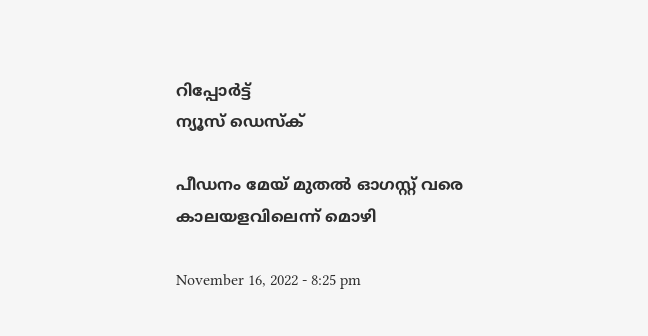റിപ്പോര്‍ട്ട്
ന്യൂസ് ഡെസ്ക്

പീഡനം മേയ് മുതല്‍ ഓഗസ്റ്റ്‌ വരെ കാലയളവിലെന്ന് മൊഴി

November 16, 2022 - 8:25 pm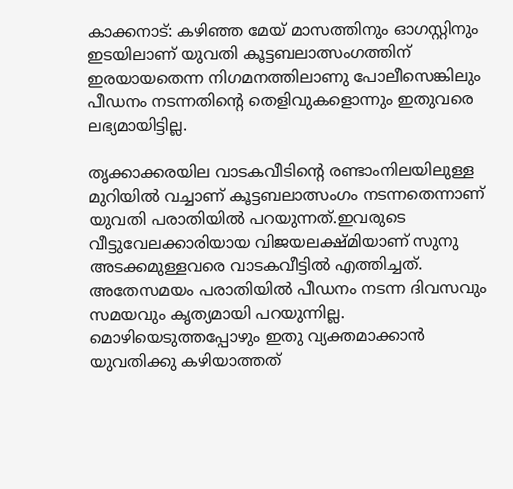കാക്കനാട്: കഴിഞ്ഞ മേയ് മാസത്തിനും ഓഗസ്റ്റിനും ഇടയിലാണ് യുവതി കൂട്ടബലാത്സംഗത്തിന് ഇരയായതെന്ന നിഗമനത്തിലാണു പോലീസെങ്കിലും പീഡനം നടന്നതിന്റെ തെളിവുകളൊന്നും ഇതുവരെ ലഭ്യമായിട്ടില്ല.

തൃക്കാക്കരയില വാടകവീടിന്റെ രണ്ടാംനിലയിലുള്ള മുറിയില്‍ വച്ചാണ് കൂട്ടബലാത്സംഗം നടന്നതെന്നാണ് യുവതി പരാതിയില്‍ പറയുന്നത്.ഇവരുടെ വീട്ടുവേലക്കാരിയായ വിജയലക്ഷ്മിയാണ് സുനു അടക്കമുള്ളവരെ വാടകവീട്ടില്‍ എത്തിച്ചത്. അതേസമയം പരാതിയില്‍ പീഡനം നടന്ന ദിവസവും സമയവും കൃത്യമായി പറയുന്നില്ല. മൊഴിയെടുത്തപ്പോഴും ഇതു വ്യക്തമാക്കാന്‍ യുവതിക്കു കഴിയാത്തത്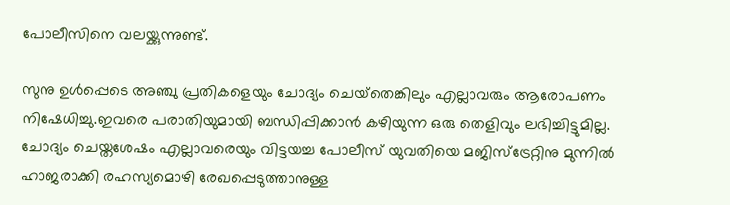പോലീസിനെ വലയ്ക്കുന്നുണ്ട്.

സുനു ഉള്‍പ്പെടെ അഞ്ചു പ്രതികളെയും ചോദ്യം ചെയ്‌തെങ്കിലും എല്ലാവരും ആരോപണം നിഷേധിച്ചു.ഇവരെ പരാതിയുമായി ബന്ധിപ്പിക്കാന്‍ കഴിയുന്ന ഒരു തെളിവും ലഭിച്ചിട്ടുമില്ല. ചോദ്യം ചെയ്തശേഷം എല്ലാവരെയും വിട്ടയച്ച പോലീസ് യുവതിയെ മജിസ്‌ട്രേറ്റിനു മുന്നില്‍ ഹാജരാക്കി രഹസ്യമൊഴി രേഖപ്പെടുത്താനുള്ള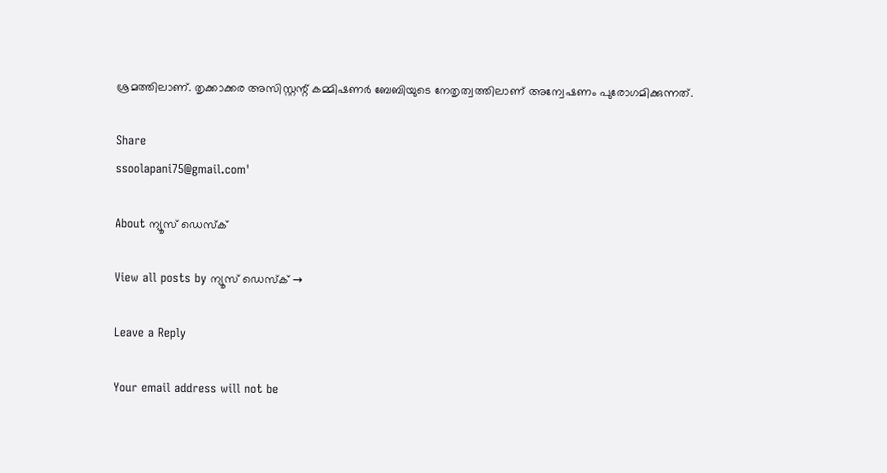ശ്രമത്തിലാണ്. തൃക്കാക്കര അസിസ്റ്റന്റ് കമ്മിഷണര്‍ ബേബിയുടെ നേതൃത്വത്തിലാണ് അന്വേഷണം പുരോഗമിക്കുന്നത്.

Share
ssoolapani75@gmail.com'

About ന്യൂസ് ഡെസ്ക്

View all posts by ന്യൂസ് ഡെസ്ക് →

Leave a Reply

Your email address will not be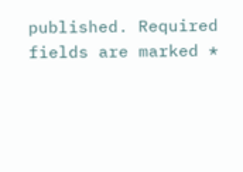published. Required fields are marked *